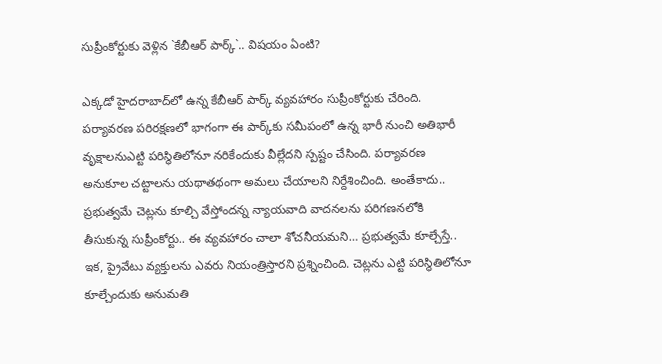సుప్రీంకోర్టుకు వెళ్లిన `కేబీఆర్ పార్క్‌`.. విష‌యం ఏంటి?

ఎక్క‌డో హైద‌రాబాద్‌లో ఉన్న కేబీఆర్ పార్క్ వ్య‌వ‌హారం సుప్రీంకోర్టుకు చేరింది. ప‌ర్యావ‌ర‌ణ ప‌రిర‌క్ష‌ణ‌లో భాగంగా ఈ పార్క్‌కు స‌మీపంలో ఉన్న భారీ నుంచి అతిభారీ వృక్షాల‌నుఎట్టి ప‌రిస్థితిలోనూ న‌రికేందుకు వీల్లేద‌ని స్ప‌ష్టం చేసింది. ప‌ర్యావ‌ర‌ణ అనుకూల చ‌ట్టాల‌ను య‌థాత‌థంగా అమ‌లు చేయాల‌ని నిర్దేశించింది. అంతేకాదు.. ప్ర‌భుత్వ‌మే చెట్ల‌ను కూల్చి వేస్తోంద‌న్న న్యాయ‌వాది వాద‌న‌ల‌ను ప‌రిగ‌ణ‌న‌లోకి తీసుకున్న సుప్రీంకోర్టు.. ఈ వ్య‌వ‌హారం చాలా శోచ‌నీయ‌మ‌ని… ప్ర‌భుత్వ‌మే కూల్చేస్తే.. ఇక‌, ప్రైవేటు వ్య‌క్తులను ఎవ‌రు నియంత్రిస్తార‌ని ప్ర‌శ్నించింది. చెట్ల‌ను ఎట్టి ప‌రిస్థితిలోనూ కూల్చేందుకు అనుమ‌తి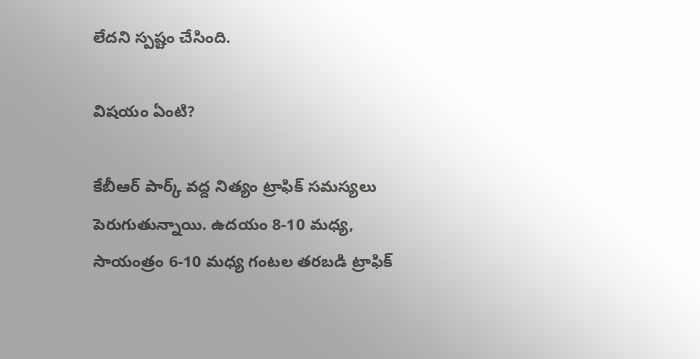లేద‌ని స్ప‌ష్టం చేసింది.

విష‌యం ఏంటి?

కేబీఆర్ పార్క్ వ‌ద్ద నిత్యం ట్రాఫిక్ స‌మ‌స్య‌లు పెరుగుతున్నాయి. ఉద‌యం 8-10 మ‌ధ్య‌, సాయంత్రం 6-10 మ‌ధ్య గంట‌ల త‌ర‌బ‌డి ట్రాఫిక్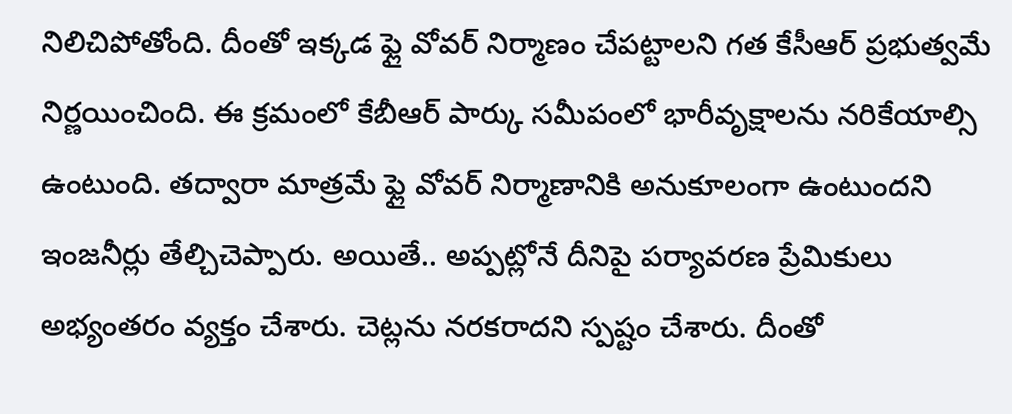నిలిచిపోతోంది. దీంతో ఇక్క‌డ ఫ్లై వోవ‌ర్ నిర్మాణం చేప‌ట్టాల‌ని గ‌త కేసీఆర్ ప్ర‌భుత్వ‌మే నిర్ణ‌యించింది. ఈ క్ర‌మంలో కేబీఆర్ పార్కు స‌మీపంలో భారీవృక్షాల‌ను న‌రికేయాల్సి ఉంటుంది. త‌ద్వారా మాత్ర‌మే ఫ్లై వోవ‌ర్ నిర్మాణానికి అనుకూలంగా ఉంటుంద‌ని ఇంజ‌నీర్లు తేల్చిచెప్పారు. అయితే.. అప్ప‌ట్లోనే దీనిపై ప‌ర్యావ‌ర‌ణ ప్రేమికులు అభ్యంత‌రం వ్య‌క్తం చేశారు. చెట్ల‌ను నర‌క‌రాద‌ని స్ప‌ష్టం చేశారు. దీంతో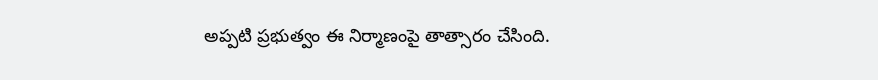అప్ప‌టి ప్ర‌భుత్వం ఈ నిర్మాణంపై తాత్సారం చేసింది.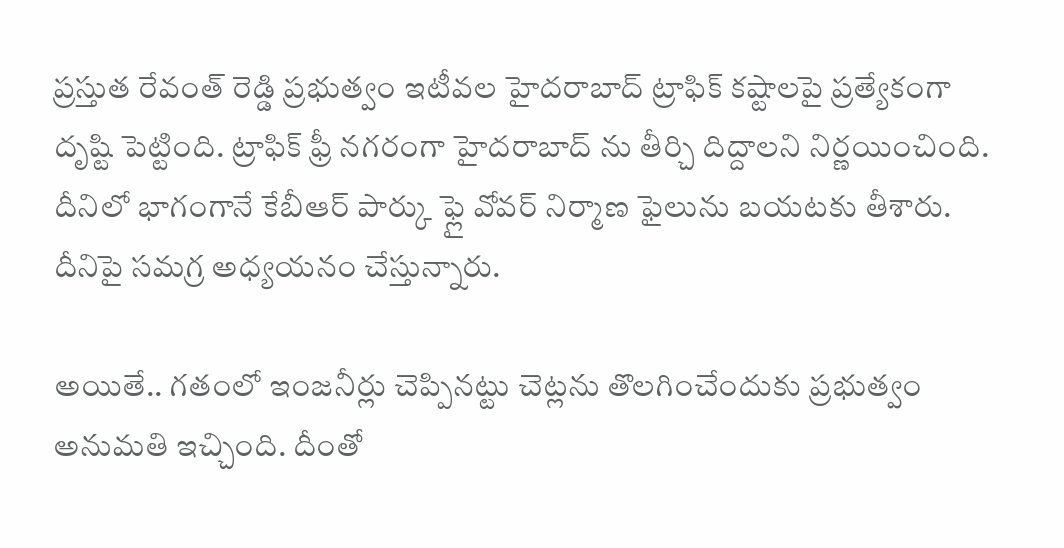ప్ర‌స్తుత రేవంత్ రెడ్డి ప్ర‌భుత్వం ఇటీవ‌ల హైద‌రాబాద్ ట్రాఫిక్ క‌ష్టాల‌పై ప్ర‌త్యేకంగా దృష్టి పెట్టింది. ట్రాఫిక్ ఫ్రీ న‌గ‌రంగా హైద‌రాబాద్ ను తీర్చి దిద్దాల‌ని నిర్ణ‌యించింది. దీనిలో భాగంగానే కేబీఆర్ పార్కు ఫ్లై వోవ‌ర్ నిర్మాణ ఫైలును బ‌య‌ట‌కు తీశారు. దీనిపై స‌మ‌గ్ర అధ్య‌య‌నం చేస్తున్నారు.

అయితే.. గ‌తంలో ఇంజ‌నీర్లు చెప్పిన‌ట్టు చెట్ల‌ను తొల‌గించేందుకు ప్ర‌భుత్వం అనుమ‌తి ఇచ్చింది. దీంతో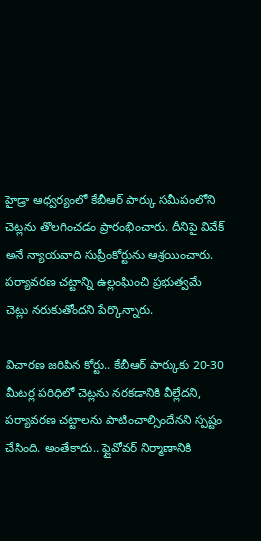హైడ్రా ఆధ్వర్యంలో కేబీఆర్ పార్కు స‌మీపంలోని చెట్ల‌ను తొల‌గించ‌డం ప్రారంభించారు. దీనిపై వివేక్ అనే న్యాయ‌వాది సుప్రీంకోర్టును ఆశ్ర‌యించారు. ప‌ర్యావ‌ర‌ణ చ‌ట్టాన్ని ఉల్లంఘించి ప్ర‌భుత్వ‌మే చెట్లు నరుకుతోంద‌ని పేర్కొన్నారు.

విచార‌ణ జ‌రిపిన కోర్టు.. కేబీఆర్ పార్కుకు 20-30 మీట‌ర్ల ప‌రిధిలో చెట్ల‌ను న‌ర‌క‌డానికి వీల్లేద‌ని, ప‌ర్యావ‌ర‌ణ చ‌ట్టాల‌ను పాటించాల్సిందేన‌ని స్ప‌ష్టం చేసింది. అంతేకాదు.. ఫ్లైవోవ‌ర్ నిర్మాణానికి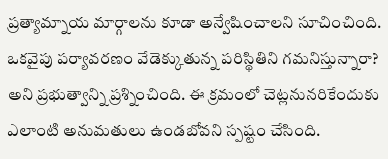ప్ర‌త్యామ్నాయ మార్గాల‌ను కూడా అన్వేషించాల‌ని సూచించింది. ఒక‌వైపు ప‌ర్యావ‌ర‌ణం వేడెక్కుతున్న ప‌రిస్థితిని గ‌మ‌నిస్తున్నారా? అని ప్ర‌భుత్వాన్ని ప్ర‌శ్నించింది. ఈ క్ర‌మంలో చెట్ల‌నున‌రికేందుకు ఎలాంటి అనుమ‌తులు ఉండ‌బోవ‌ని స్ప‌ష్టం చేసింది.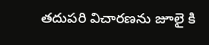త‌దుప‌రి విచార‌ణ‌ను జూలై కి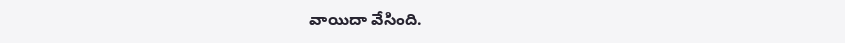వాయిదా వేసింది.